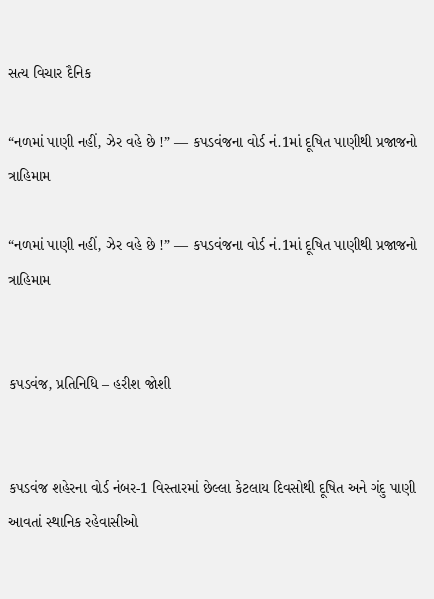સત્ય વિચાર દૈનિક

“નળમાં પાણી નહીં, ઝેર વહે છે !” — કપડવંજના વોર્ડ નં.1માં દૂષિત પાણીથી પ્રજાજનો ત્રાહિમામ

“નળમાં પાણી નહીં, ઝેર વહે છે !” — કપડવંજના વોર્ડ નં.1માં દૂષિત પાણીથી પ્રજાજનો ત્રાહિમામ


કપડવંજ, પ્રતિનિધિ – હરીશ જોશી


કપડવંજ શહેરના વોર્ડ નંબર-1 વિસ્તારમાં છેલ્લા કેટલાય દિવસોથી દૂષિત અને ગંદુ પાણી આવતાં સ્થાનિક રહેવાસીઓ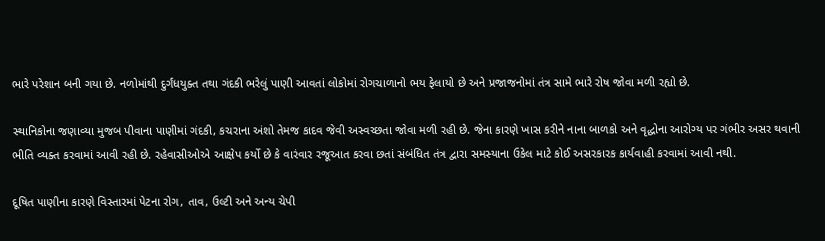ભારે પરેશાન બની ગયા છે. નળોમાંથી દુર્ગંધયુક્ત તથા ગંદકી ભરેલું પાણી આવતાં લોકોમાં રોગચાળાનો ભય ફેલાયો છે અને પ્રજાજનોમાં તંત્ર સામે ભારે રોષ જોવા મળી રહ્યો છે.

સ્થાનિકોના જણાવ્યા મુજબ પીવાના પાણીમાં ગંદકી, કચરાના અંશો તેમજ કાદવ જેવી અસ્વચ્છતા જોવા મળી રહી છે. જેના કારણે ખાસ કરીને નાના બાળકો અને વૃદ્ધોના આરોગ્ય પર ગંભીર અસર થવાની ભીતિ વ્યક્ત કરવામાં આવી રહી છે. રહેવાસીઓએ આક્ષેપ કર્યો છે કે વારંવાર રજૂઆત કરવા છતાં સંબંધિત તંત્ર દ્વારા સમસ્યાના ઉકેલ માટે કોઈ અસરકારક કાર્યવાહી કરવામાં આવી નથી.

દૂષિત પાણીના કારણે વિસ્તારમાં પેટના રોગ, તાવ, ઉલ્ટી અને અન્ય ચેપી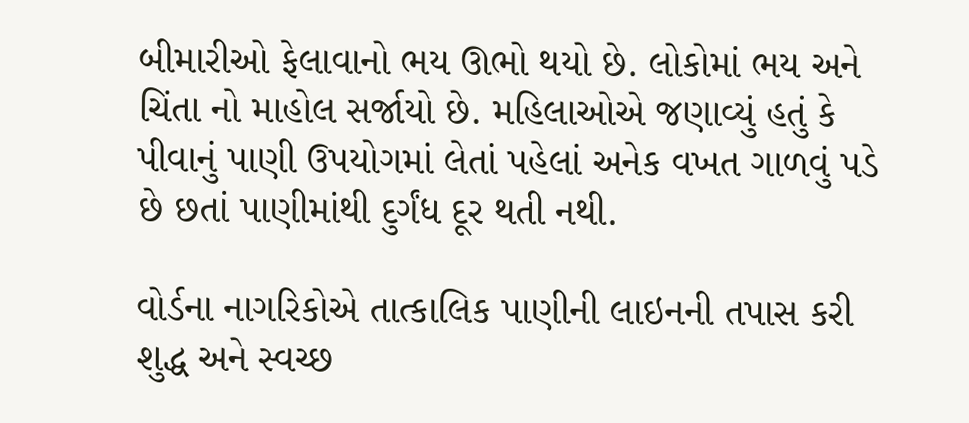બીમારીઓ ફેલાવાનો ભય ઊભો થયો છે. લોકોમાં ભય અને ચિંતા નો માહોલ સર્જાયો છે. મહિલાઓએ જણાવ્યું હતું કે પીવાનું પાણી ઉપયોગમાં લેતાં પહેલાં અનેક વખત ગાળવું પડે છે છતાં પાણીમાંથી દુર્ગંધ દૂર થતી નથી.

વોર્ડના નાગરિકોએ તાત્કાલિક પાણીની લાઇનની તપાસ કરી શુદ્ધ અને સ્વચ્છ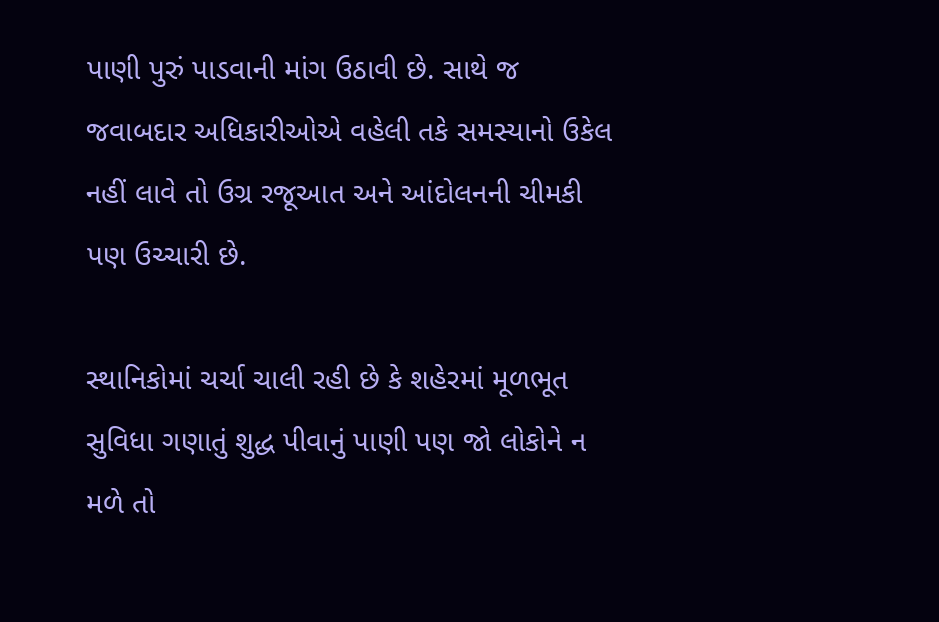પાણી પુરું પાડવાની માંગ ઉઠાવી છે. સાથે જ જવાબદાર અધિકારીઓએ વહેલી તકે સમસ્યાનો ઉકેલ નહીં લાવે તો ઉગ્ર રજૂઆત અને આંદોલનની ચીમકી પણ ઉચ્ચારી છે.

સ્થાનિકોમાં ચર્ચા ચાલી રહી છે કે શહેરમાં મૂળભૂત સુવિધા ગણાતું શુદ્ધ પીવાનું પાણી પણ જો લોકોને ન મળે તો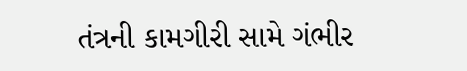તંત્રની કામગીરી સામે ગંભીર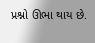પ્રશ્નો ઊભા થાય છે.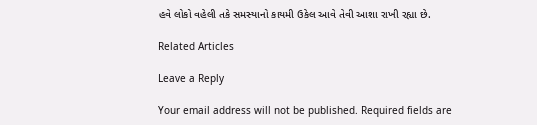હવે લોકો વહેલી તકે સમસ્યાનો કાયમી ઉકેલ આવે તેવી આશા રાખી રહ્યા છે.

Related Articles

Leave a Reply

Your email address will not be published. Required fields are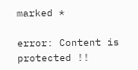marked *

error: Content is protected !!